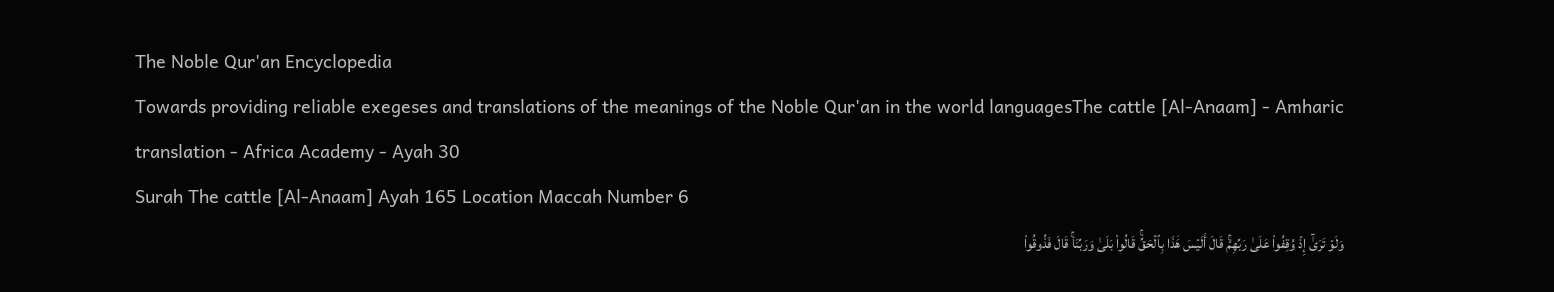The Noble Qur'an Encyclopedia
Towards providing reliable exegeses and translations of the meanings of the Noble Qur'an in the world languagesThe cattle [Al-Anaam] - Amharic translation - Africa Academy - Ayah 30
Surah The cattle [Al-Anaam] Ayah 165 Location Maccah Number 6
وَلَوۡ تَرَىٰٓ إِذۡ وُقِفُواْ عَلَىٰ رَبِّهِمۡۚ قَالَ أَلَيۡسَ هَٰذَا بِٱلۡحَقِّۚ قَالُواْ بَلَىٰ وَرَبِّنَاۚ قَالَ فَذُوقُواْ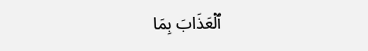ٱلۡعَذَابَ بِمَا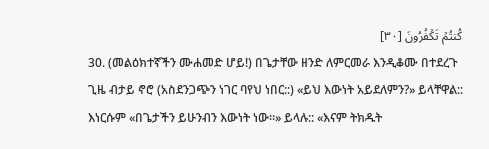كُنتُمۡ تَكۡفُرُونَ [٣٠]
30. (መልዕክተኛችን ሙሐመድ ሆይ!) በጌታቸው ዘንድ ለምርመራ እንዲቆሙ በተደረጉ ጊዜ ብታይ ኖሮ (አስደንጋጭን ነገር ባየህ ነበር::) «ይህ እውነት አይደለምን?» ይላቸዋል:: እነርሱም «በጌታችን ይሁንብን እውነት ነው።» ይላሉ:: «እናም ትክዱት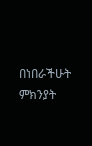በነበራችሁት ምክንያት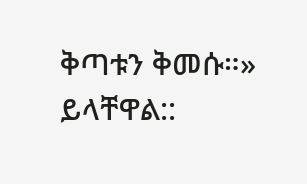ቅጣቱን ቅመሱ።» ይላቸዋል::